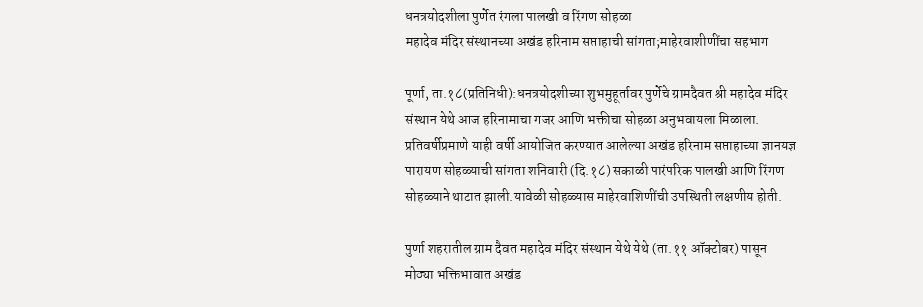धनत्रयोदशीला पुर्णेत रंगला पालखी व रिंगण सोहळा
महादेव मंदिर संस्थानच्या अखंड हरिनाम सप्ताहाची सांगता;माहेरवाशीणींचा सहभाग

पूर्णा, ता.१८(प्रतिनिधी):धनत्रयोदशीच्या शुभमुहूर्तावर पुर्णेचे ग्रामदैवत श्री महादेव मंदिर संस्थान येथे आज हरिनामाचा गजर आणि भक्तीचा सोहळा अनुभवायला मिळाला. प्रतिवर्षीप्रमाणे याही वर्षी आयोजित करण्यात आलेल्या अखंड हरिनाम सप्ताहाच्या ज्ञानयज्ञ पारायण सोहळ्याची सांगता शनिवारी (दि.१८) सकाळी पारंपरिक पालखी आणि रिंगण सोहळ्याने थाटात झाली.यावेळी सोहळ्यास माहेरवाशिणींची उपस्थिती लक्षणीय होती.

पुर्णा शहरातील ग्राम दैवत महादेव मंदिर संस्थान येथे येथे (ता.११ ऑक्टोबर) पासून मोठ्या भक्तिभावात अखंड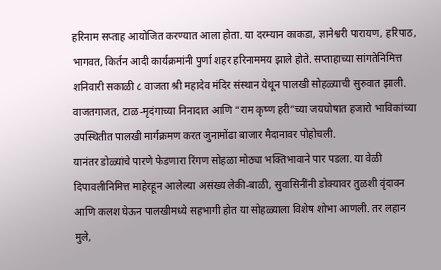हरिनाम सप्ताह आयोजित करण्यात आला होता. या दरम्यान काकडा, ज्ञानेश्वरी पारायण, हरिपाठ, भागवत, किर्तन आदी कार्यक्रमांनी पुर्णा शहर हरिनाममय झाले होते. सप्ताहाच्या सांगतेनिमित्त शनिवारी सकाळी ८ वाजता श्री महादेव मंदिर संस्थान येथून पालखी सोहळ्याची सुरुवात झाली. वाजतगाजत, टाळ-मृदंगाच्या निनादात आणि “राम कृष्ण हरी”च्या जयघोषात हजारो भाविकांच्या उपस्थितीत पालखी मार्गक्रमण करत जुनामोंढा बाजार मैदानावर पोहोचली.
यानंतर डोळ्यांचे पारणे फेडणारा रिंगण सोहळा मोठ्या भक्तिभावाने पार पडला. या वेळी दिपावलीनिमित्त माहेरहून आलेल्या असंख्य लेकी-बाळी, सुवासिनींनी डोक्यावर तुळशी वृंदावन आणि कलश घेऊन पालखीमध्ये सहभागी होत या सोहळ्याला विशेष शोभा आणली. तर लहान मुले,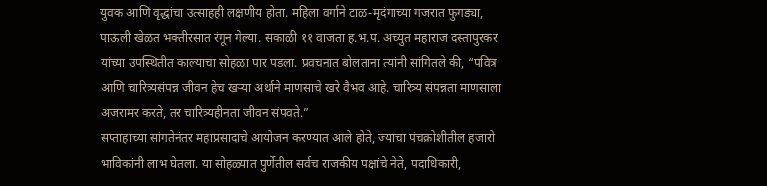युवक आणि वृद्धांचा उत्साहही लक्षणीय होता. महिला वर्गाने टाळ-मृदंगाच्या गजरात फुगड्या, पाऊली खेळत भक्तीरसात रंगून गेल्या. सकाळी ११ वाजता ह.भ.प. अच्युत महाराज दस्तापुरकर यांच्या उपस्थितीत काल्याचा सोहळा पार पडला. प्रवचनात बोलताना त्यांनी सांगितले की, “पवित्र आणि चारित्र्यसंपन्न जीवन हेच खऱ्या अर्थाने माणसाचे खरे वैभव आहे. चारित्र्य संपन्नता माणसाला अजरामर करते, तर चारित्र्यहीनता जीवन संपवते.”
सप्ताहाच्या सांगतेनंतर महाप्रसादाचे आयोजन करण्यात आले होते, ज्याचा पंचक्रोशीतील हजारो भाविकांनी लाभ घेतला. या सोहळ्यात पुर्णेतील सर्वच राजकीय पक्षांचे नेते, पदाधिकारी,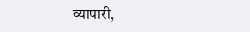व्यापारी,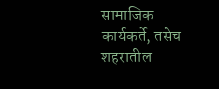सामाजिक कार्यकर्ते, तसेच शहरातील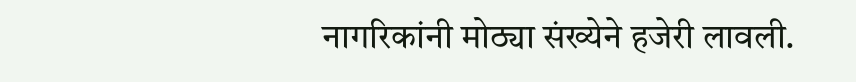नागरिकांनी मोठ्या संख्येने हजेरी लावली.